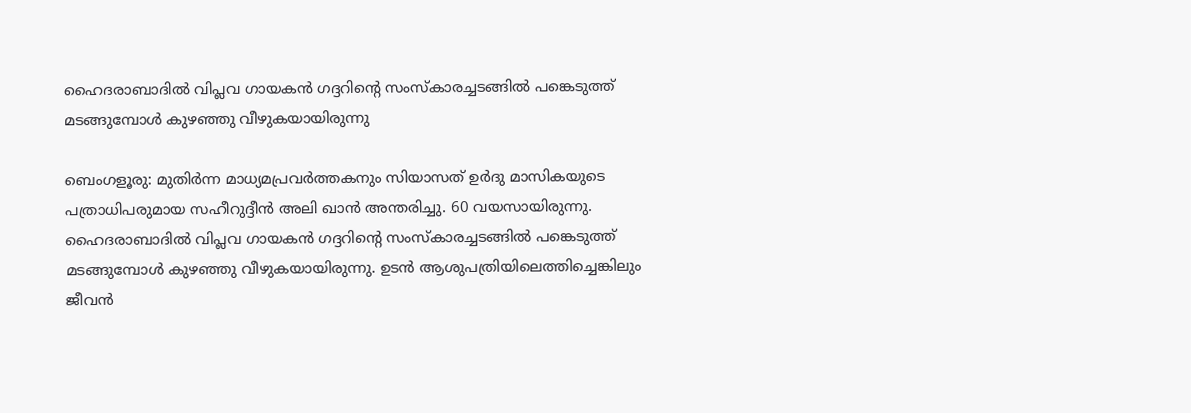ഹൈദരാബാദിൽ വിപ്ലവ ഗായകൻ ഗദ്ദറിന്‍റെ സംസ്കാരച്ചടങ്ങിൽ പങ്കെടുത്ത് മടങ്ങുമ്പോൾ കുഴഞ്ഞു വീഴുകയായിരുന്നു

ബെംഗളൂരു: മുതിർന്ന മാധ്യമപ്രവർത്തകനും സിയാസത് ഉർദു മാസികയുടെ പത്രാധിപരുമായ സഹീറുദ്ദീൻ അലി ഖാൻ അന്തരിച്ചു. 60 വയസായിരുന്നു. ഹൈദരാബാദിൽ വിപ്ലവ ഗായകൻ ഗദ്ദറിന്‍റെ സംസ്കാരച്ചടങ്ങിൽ പങ്കെടുത്ത് മടങ്ങുമ്പോൾ കുഴഞ്ഞു വീഴുകയായിരുന്നു. ഉടൻ ആശുപത്രിയിലെത്തിച്ചെങ്കിലും ജീവൻ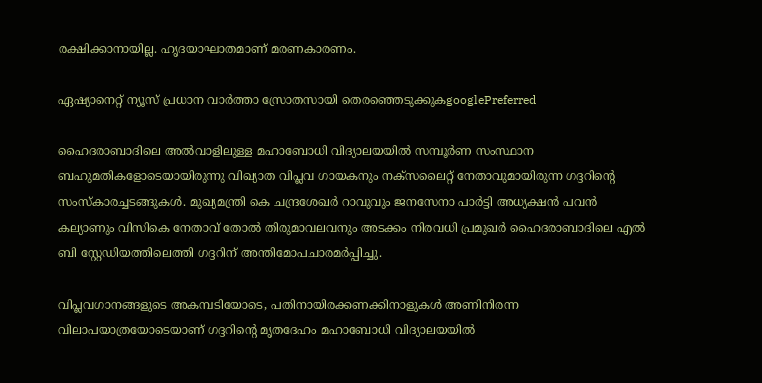രക്ഷിക്കാനായില്ല. ഹൃദയാഘാതമാണ് മരണകാരണം.

ഏഷ്യാനെറ്റ് ന്യൂസ് പ്രധാന വാർത്താ സ്രോതസായി തെരഞ്ഞെടുക്കുകgooglePreferred

ഹൈദരാബാദിലെ അൽവാളിലുള്ള മഹാബോധി വിദ്യാലയയിൽ സമ്പൂർണ സംസ്ഥാന ബഹുമതികളോടെയായിരുന്നു വിഖ്യാത വിപ്ലവ ഗായകനും നക്സലൈറ്റ് നേതാവുമായിരുന്ന ഗദ്ദറിന്‍റെ സംസ്കാരച്ചടങ്ങുകൾ. മുഖ്യമന്ത്രി കെ ചന്ദ്രശേഖർ റാവുവും ജനസേനാ പാർട്ടി അധ്യക്ഷൻ പവൻ കല്യാണും വിസികെ നേതാവ് തോൽ തിരുമാവലവനും അടക്കം നിരവധി പ്രമുഖർ ഹൈദരാബാദിലെ എൽ ബി സ്റ്റേഡിയത്തിലെത്തി ഗദ്ദറിന് അന്തിമോപചാരമർപ്പിച്ചു.

വിപ്ലവഗാനങ്ങളുടെ അകമ്പടിയോടെ, പതിനായിരക്കണക്കിനാളുകൾ അണിനിരന്ന വിലാപയാത്രയോടെയാണ് ഗദ്ദറിന്‍റെ മൃതദേഹം മഹാബോധി വിദ്യാലയയിൽ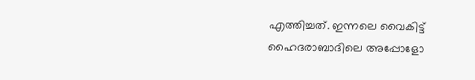എത്തിച്ചത്. ഇന്നലെ വൈകിട്ട് ഹൈദരാബാദിലെ അപ്പോളോ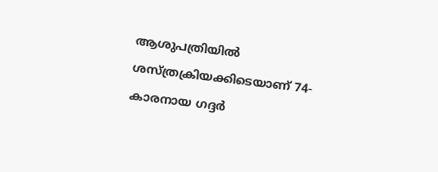ആശുപത്രിയിൽ ശസ്ത്രക്രിയക്കിടെയാണ് 74-കാരനായ ഗദ്ദർ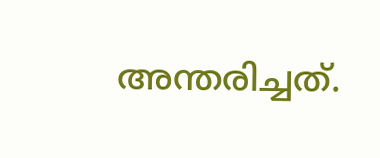അന്തരിച്ചത്.